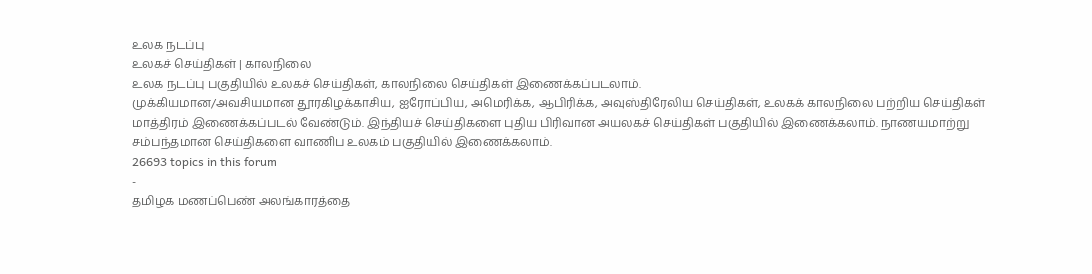உலக நடப்பு
உலகச் செய்திகள் | காலநிலை
உலக நடப்பு பகுதியில் உலகச் செய்திகள், காலநிலை செய்திகள் இணைக்கப்படலாம்.
முக்கியமான/அவசியமான தூரகிழக்காசிய, ஐரோப்பிய, அமெரிக்க, ஆபிரிக்க, அவுஸ்திரேலிய செய்திகள், உலகக் காலநிலை பற்றிய செய்திகள் மாத்திரம் இணைக்கப்படல் வேண்டும். இந்தியச் செய்திகளை புதிய பிரிவான அயலகச் செய்திகள் பகுதியில் இணைக்கலாம். நாணயமாற்று சம்பந்தமான செய்திகளை வாணிப உலகம் பகுதியில் இணைக்கலாம்.
26693 topics in this forum
-
தமிழக மணப்பெண் அலங்காரத்தை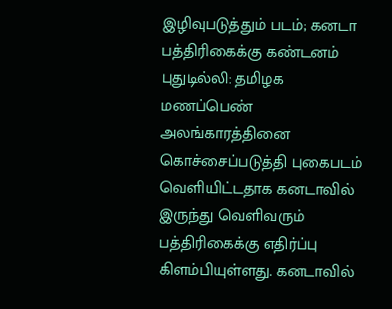இழிவுபடுத்தும் படம்; கனடா பத்திரிகைக்கு கண்டனம் புதுடில்லி: தமிழக மணப்பெண் அலங்காரத்தினை கொச்சைப்படுத்தி புகைபடம் வெளியிட்டதாக கனடாவில் இருந்து வெளிவரும் பத்திரிகைக்கு எதிர்ப்பு கிளம்பியுள்ளது. கனடாவில்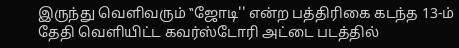இருந்து வெளிவரும் ‛‛ஜோடி'' என்ற பத்திரிகை கடந்த 13-ம் தேதி வெளியிட்ட கவர்ஸ்டோரி அட்டை படத்தில்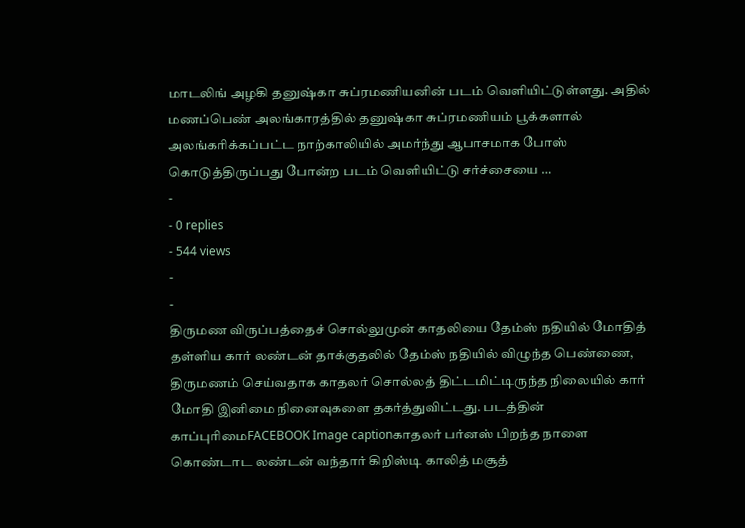மாடலிங் அழகி தனுஷ்கா சுப்ரமணியனின் படம் வெளியிட்டுள்ளது. அதில் மணப்பெண் அலங்காரத்தில் தனுஷ்கா சுப்ரமணியம் பூக்களால் அலங்கரிக்கப்பட்ட நாற்காலியில் அமர்ந்து ஆபாசமாக போஸ் கொடுத்திருப்பது போன்ற படம் வெளியிட்டு சர்ச்சையை …
-
- 0 replies
- 544 views
-
-
திருமண விருப்பத்தைச் சொல்லுமுன் காதலியை தேம்ஸ் நதியில் மோதித் தள்ளிய கார் லண்டன் தாக்குதலில் தேம்ஸ் நதியில் விழுந்த பெண்ணை, திருமணம் செய்வதாக காதலர் சொல்லத் திட்டமிட்டிருந்த நிலையில் கார் மோதி இனிமை நினைவுகளை தகர்த்துவிட்டது. படத்தின் காப்புரிமைFACEBOOK Image captionகாதலர் பர்னஸ் பிறந்த நாளை கொண்டாட லண்டன் வந்தார் கிறிஸ்டி காலித் மசூத்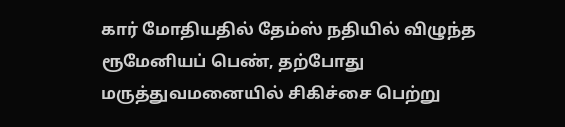கார் மோதியதில் தேம்ஸ் நதியில் விழுந்த ரூமேனியப் பெண், தற்போது மருத்துவமனையில் சிகிச்சை பெற்று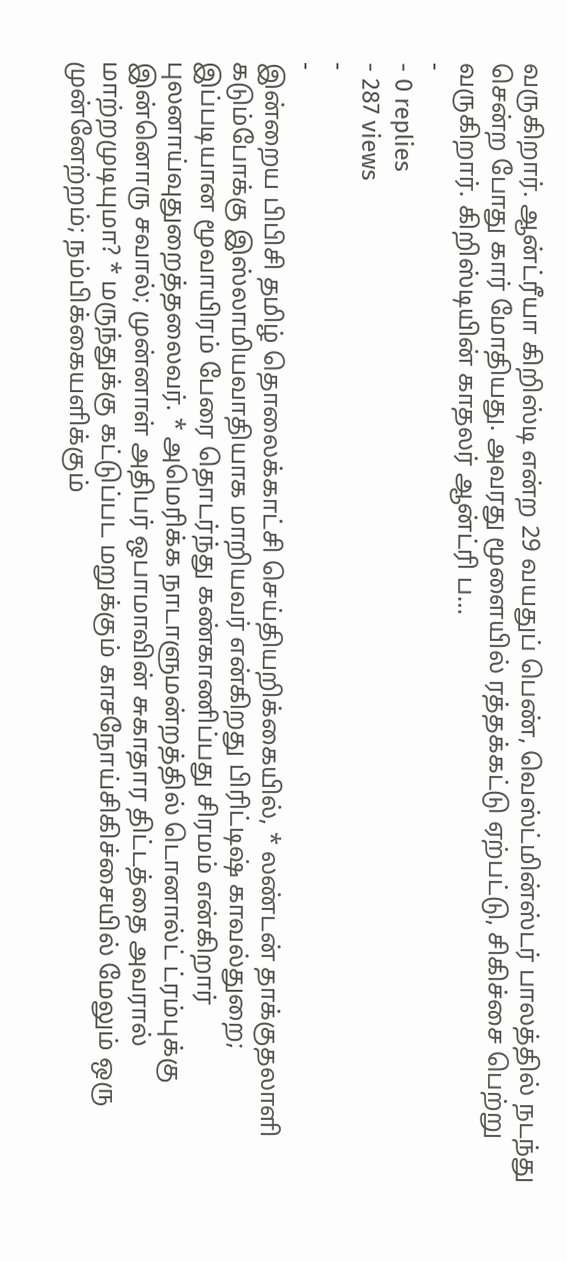வருகிறார். ஆன்ட்ரீயா கிறிஸ்டி என்ற 29 வயதுப் பெண், வெஸ்ட்மின்ஸ்டர் பாலத்தில் நடந்து சென்ற போது கார் மோதியது. அவரது மூளையில் ரத்தக்கட்டு ஏற்பட்டு, சிகிச்சை பெற்று வருகிறார். கிறிஸ்டியின் காதலர் ஆன்ட்ரி ப…
-
- 0 replies
- 287 views
-
-
இன்றைய பிபிசி தமிழ் தொலைக்காட்சி செய்தியறிக்கையில், * லண்டன் தாக்குதலாளி கடும்போக்கு இஸ்லாமியவாதியாக மாறியவர் என்கிறது பிரிட்டிஷ் காவல்துறை; இப்படியான மூவாயிரம் பேரை தொடர்ந்து கண்காணிப்பது சிரமம் என்கிறார் புலனாய்வுதுறைத்தலைவர். * அமெரிக்க நாடாளுமன்றத்தில் டொனால்ட் ட்ரம்புக்கு இன்னொரு சவால்; முன்னாள் அதிபர் ஒபாமாவின் சுகாதார திட்டத்தை அவரால் மாற்றமுடியுமா? * மருந்துக்கு கட்டுப்பட மறுக்கும் காசநோய்சிகிச்சையில் மேலும் ஒரு முன்னேற்றம்; நம்பிக்கையளிக்கும்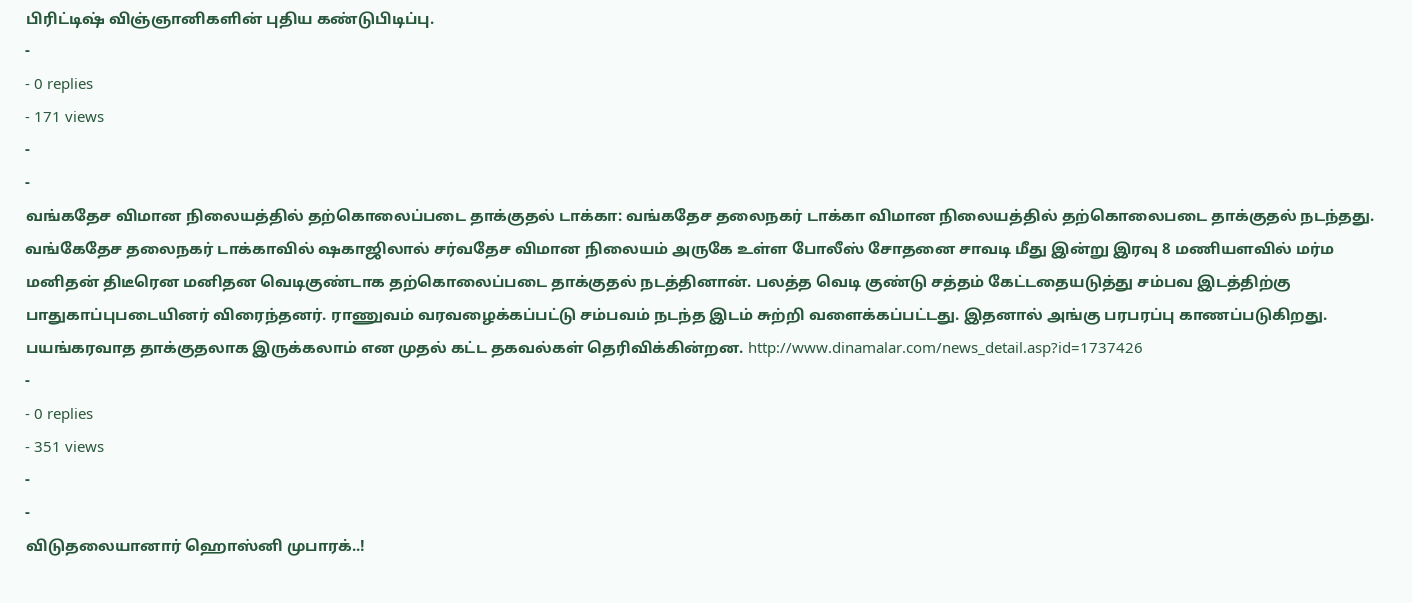பிரிட்டிஷ் விஞ்ஞானிகளின் புதிய கண்டுபிடிப்பு.
-
- 0 replies
- 171 views
-
-
வங்கதேச விமான நிலையத்தில் தற்கொலைப்படை தாக்குதல் டாக்கா: வங்கதேச தலைநகர் டாக்கா விமான நிலையத்தில் தற்கொலைபடை தாக்குதல் நடந்தது. வங்கேதேச தலைநகர் டாக்காவில் ஷகாஜிலால் சர்வதேச விமான நிலையம் அருகே உள்ள போலீஸ் சோதனை சாவடி மீது இன்று இரவு 8 மணியளவில் மர்ம மனிதன் திடீரென மனிதன வெடிகுண்டாக தற்கொலைப்படை தாக்குதல் நடத்தினான். பலத்த வெடி குண்டு சத்தம் கேட்டதையடுத்து சம்பவ இடத்திற்கு பாதுகாப்புபடையினர் விரைந்தனர். ராணுவம் வரவழைக்கப்பட்டு சம்பவம் நடந்த இடம் சுற்றி வளைக்கப்பட்டது. இதனால் அங்கு பரபரப்பு காணப்படுகிறது. பயங்கரவாத தாக்குதலாக இருக்கலாம் என முதல் கட்ட தகவல்கள் தெரிவிக்கின்றன. http://www.dinamalar.com/news_detail.asp?id=1737426
-
- 0 replies
- 351 views
-
-
விடுதலையானார் ஹொஸ்னி முபாரக்..!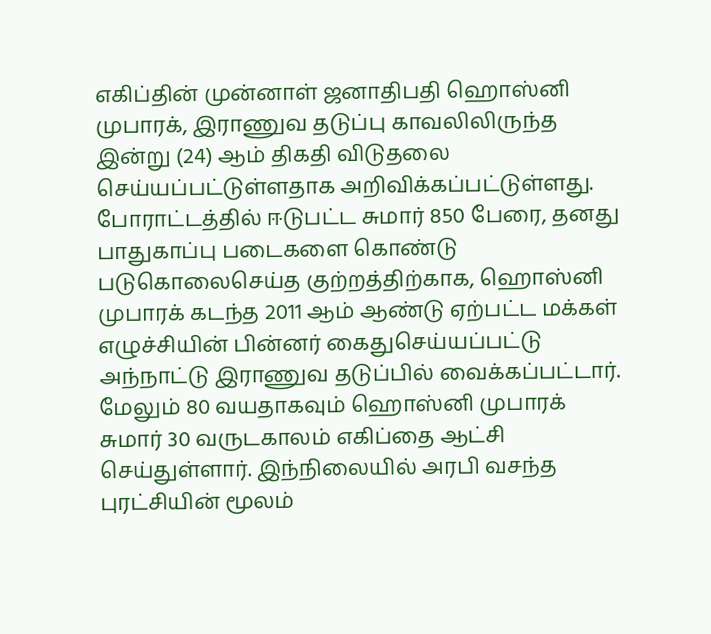எகிப்தின் முன்னாள் ஜனாதிபதி ஹொஸ்னி முபாரக், இராணுவ தடுப்பு காவலிலிருந்த இன்று (24) ஆம் திகதி விடுதலை செய்யப்பட்டுள்ளதாக அறிவிக்கப்பட்டுள்ளது. போராட்டத்தில் ஈடுபட்ட சுமார் 850 பேரை, தனது பாதுகாப்பு படைகளை கொண்டு படுகொலைசெய்த குற்றத்திற்காக, ஹொஸ்னி முபாரக் கடந்த 2011 ஆம் ஆண்டு ஏற்பட்ட மக்கள் எழுச்சியின் பின்னர் கைதுசெய்யப்பட்டு அந்நாட்டு இராணுவ தடுப்பில் வைக்கப்பட்டார். மேலும் 80 வயதாகவும் ஹொஸ்னி முபாரக் சுமார் 30 வருடகாலம் எகிப்தை ஆட்சி செய்துள்ளார். இந்நிலையில் அரபி வசந்த புரட்சியின் மூலம்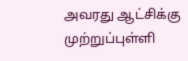அவரது ஆட்சிக்கு முற்றுப்புள்ளி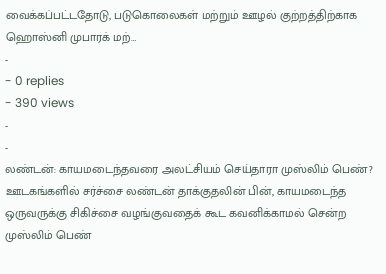வைக்கப்பட்டதோடு, படுகொலைகள் மற்றும் ஊழல் குற்றத்திற்காக ஹொஸ்னி முபாரக் மற்…
-
- 0 replies
- 390 views
-
-
லண்டன்: காயமடைந்தவரை அலட்சியம் செய்தாரா முஸ்லிம் பெண்? ஊடகங்களில் சர்ச்சை லண்டன் தாக்குதலின் பின், காயமடைந்த ஒருவருக்கு சிகிச்சை வழங்குவதைக் கூட கவனிக்காமல் சென்ற முஸ்லிம் பெண்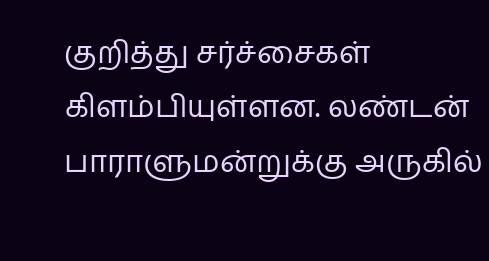குறித்து சர்ச்சைகள் கிளம்பியுள்ளன. லண்டன் பாராளுமன்றுக்கு அருகில்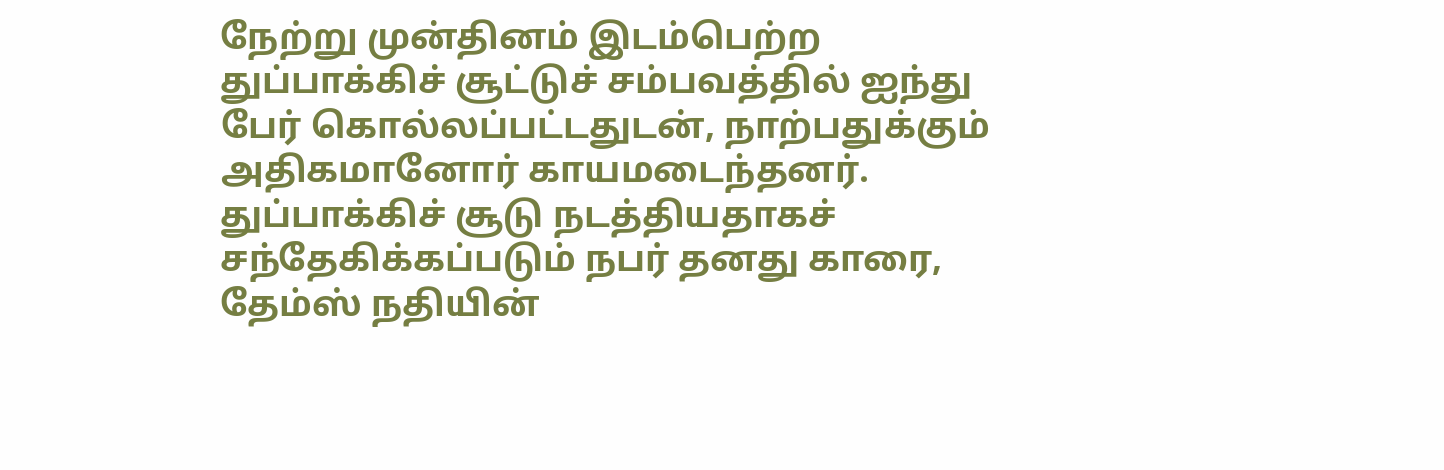நேற்று முன்தினம் இடம்பெற்ற துப்பாக்கிச் சூட்டுச் சம்பவத்தில் ஐந்து பேர் கொல்லப்பட்டதுடன், நாற்பதுக்கும் அதிகமானோர் காயமடைந்தனர். துப்பாக்கிச் சூடு நடத்தியதாகச் சந்தேகிக்கப்படும் நபர் தனது காரை, தேம்ஸ் நதியின்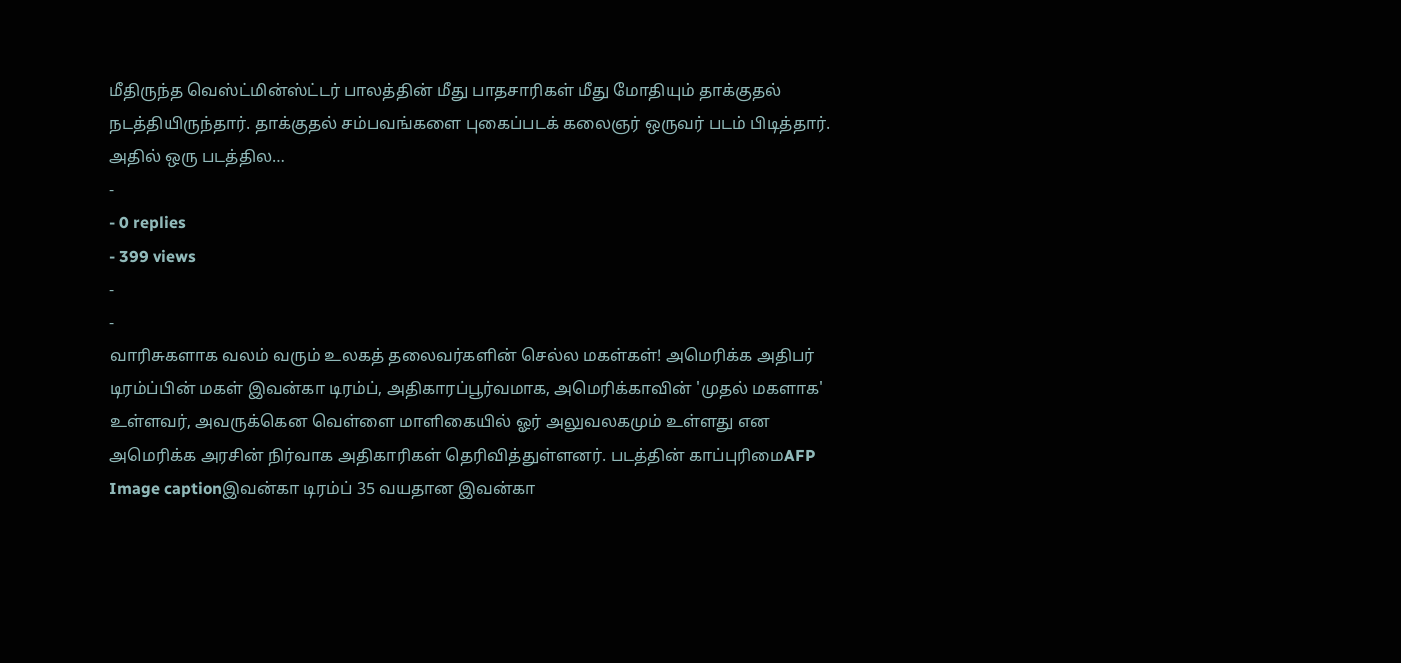மீதிருந்த வெஸ்ட்மின்ஸ்ட்டர் பாலத்தின் மீது பாதசாரிகள் மீது மோதியும் தாக்குதல் நடத்தியிருந்தார். தாக்குதல் சம்பவங்களை புகைப்படக் கலைஞர் ஒருவர் படம் பிடித்தார். அதில் ஒரு படத்தில…
-
- 0 replies
- 399 views
-
-
வாரிசுகளாக வலம் வரும் உலகத் தலைவர்களின் செல்ல மகள்கள்! அமெரிக்க அதிபர் டிரம்ப்பின் மகள் இவன்கா டிரம்ப், அதிகாரப்பூர்வமாக, அமெரிக்காவின் 'முதல் மகளாக' உள்ளவர், அவருக்கென வெள்ளை மாளிகையில் ஓர் அலுவலகமும் உள்ளது என அமெரிக்க அரசின் நிர்வாக அதிகாரிகள் தெரிவித்துள்ளனர். படத்தின் காப்புரிமைAFP Image captionஇவன்கா டிரம்ப் 35 வயதான இவன்கா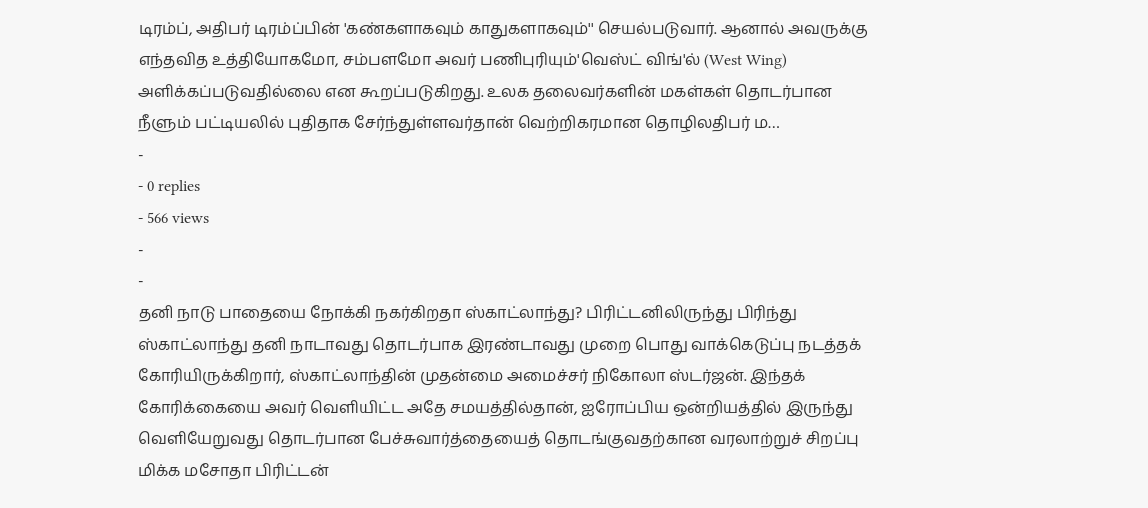டிரம்ப், அதிபர் டிரம்ப்பின் 'கண்களாகவும் காதுகளாகவும்'' செயல்படுவார். ஆனால் அவருக்கு எந்தவித உத்தியோகமோ, சம்பளமோ அவர் பணிபுரியும்'வெஸ்ட் விங்'ல் (West Wing) அளிக்கப்படுவதில்லை என கூறப்படுகிறது. உலக தலைவர்களின் மகள்கள் தொடர்பான நீளும் பட்டியலில் புதிதாக சேர்ந்துள்ளவர்தான் வெற்றிகரமான தொழிலதிபர் ம…
-
- 0 replies
- 566 views
-
-
தனி நாடு பாதையை நோக்கி நகர்கிறதா ஸ்காட்லாந்து? பிரிட்டனிலிருந்து பிரிந்து ஸ்காட்லாந்து தனி நாடாவது தொடர்பாக இரண்டாவது முறை பொது வாக்கெடுப்பு நடத்தக் கோரியிருக்கிறார், ஸ்காட்லாந்தின் முதன்மை அமைச்சர் நிகோலா ஸ்டர்ஜன். இந்தக் கோரிக்கையை அவர் வெளியிட்ட அதே சமயத்தில்தான், ஐரோப்பிய ஒன்றியத்தில் இருந்து வெளியேறுவது தொடர்பான பேச்சுவார்த்தையைத் தொடங்குவதற்கான வரலாற்றுச் சிறப்பு மிக்க மசோதா பிரிட்டன்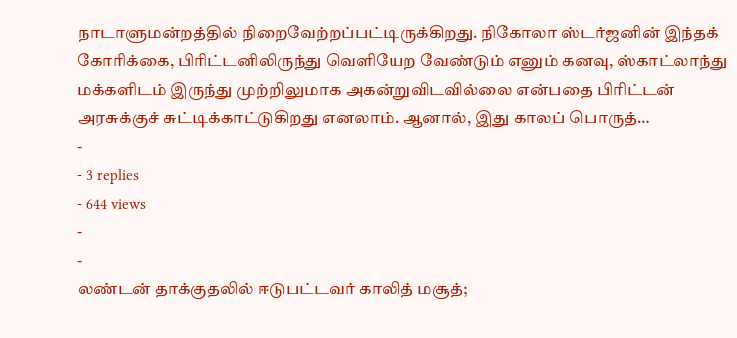நாடாளுமன்றத்தில் நிறைவேற்றப்பட்டிருக்கிறது. நிகோலா ஸ்டர்ஜனின் இந்தக் கோரிக்கை, பிரிட்டனிலிருந்து வெளியேற வேண்டும் எனும் கனவு, ஸ்காட்லாந்து மக்களிடம் இருந்து முற்றிலுமாக அகன்றுவிடவில்லை என்பதை பிரிட்டன் அரசுக்குச் சுட்டிக்காட்டுகிறது எனலாம். ஆனால், இது காலப் பொருத்…
-
- 3 replies
- 644 views
-
-
லண்டன் தாக்குதலில் ஈடுபட்டவர் காலித் மசூத்;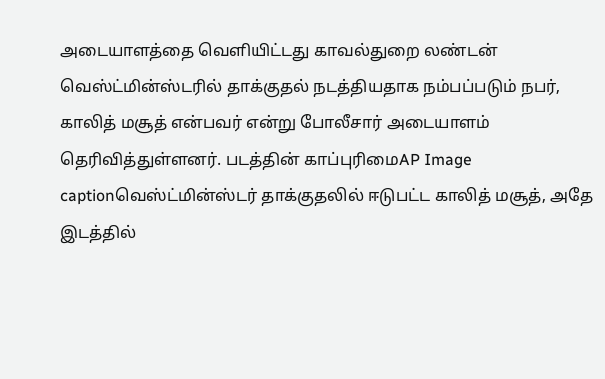அடையாளத்தை வெளியிட்டது காவல்துறை லண்டன் வெஸ்ட்மின்ஸ்டரில் தாக்குதல் நடத்தியதாக நம்பப்படும் நபர், காலித் மசூத் என்பவர் என்று போலீசார் அடையாளம் தெரிவித்துள்ளனர். படத்தின் காப்புரிமைAP Image captionவெஸ்ட்மின்ஸ்டர் தாக்குதலில் ஈடுபட்ட காலித் மசூத், அதே இடத்தில்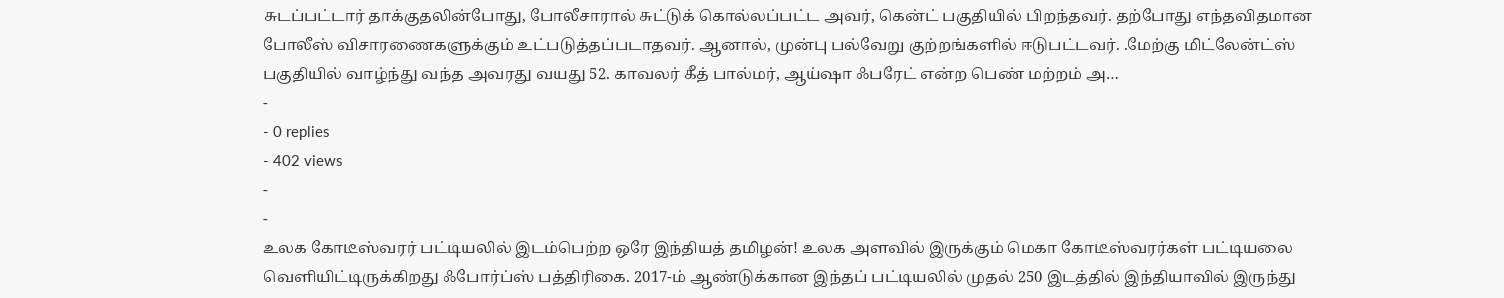சுடப்பட்டார் தாக்குதலின்போது, போலீசாரால் சுட்டுக் கொல்லப்பட்ட அவர், கென்ட் பகுதியில் பிறந்தவர். தற்போது எந்தவிதமான போலீஸ் விசாரணைகளுக்கும் உட்படுத்தப்படாதவர். ஆனால், முன்பு பல்வேறு குற்றங்களில் ஈடுபட்டவர். .மேற்கு மிட்லேன்ட்ஸ் பகுதியில் வாழ்ந்து வந்த அவரது வயது 52. காவலர் கீத் பால்மர், ஆய்ஷா ஃபரேட் என்ற பெண் மற்றம் அ…
-
- 0 replies
- 402 views
-
-
உலக கோடீஸ்வரர் பட்டியலில் இடம்பெற்ற ஒரே இந்தியத் தமிழன்! உலக அளவில் இருக்கும் மெகா கோடீஸ்வரர்கள் பட்டியலை வெளியிட்டிருக்கிறது ஃபோர்ப்ஸ் பத்திரிகை. 2017-ம் ஆண்டுக்கான இந்தப் பட்டியலில் முதல் 250 இடத்தில் இந்தியாவில் இருந்து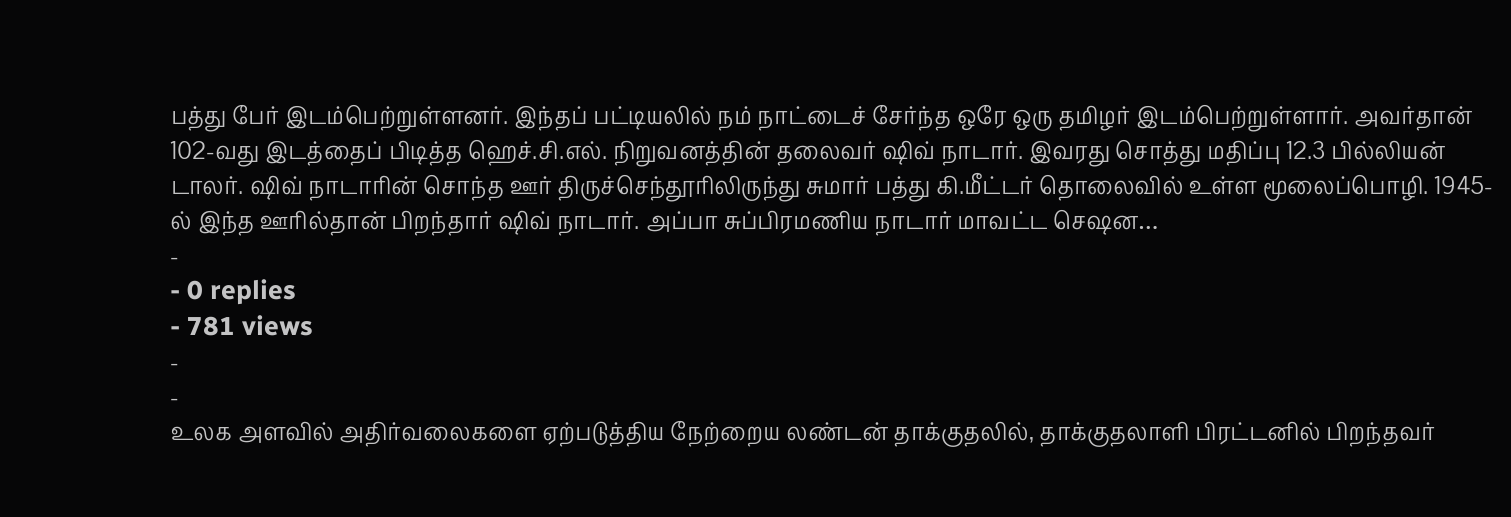பத்து பேர் இடம்பெற்றுள்ளனர். இந்தப் பட்டியலில் நம் நாட்டைச் சேர்ந்த ஒரே ஒரு தமிழர் இடம்பெற்றுள்ளார். அவர்தான் 102-வது இடத்தைப் பிடித்த ஹெச்.சி.எல். நிறுவனத்தின் தலைவர் ஷிவ் நாடார். இவரது சொத்து மதிப்பு 12.3 பில்லியன் டாலர். ஷிவ் நாடாரின் சொந்த ஊர் திருச்செந்தூரிலிருந்து சுமார் பத்து கி.மீட்டர் தொலைவில் உள்ள மூலைப்பொழி. 1945-ல் இந்த ஊரில்தான் பிறந்தார் ஷிவ் நாடார். அப்பா சுப்பிரமணிய நாடார் மாவட்ட செஷன…
-
- 0 replies
- 781 views
-
-
உலக அளவில் அதிர்வலைகளை ஏற்படுத்திய நேற்றைய லண்டன் தாக்குதலில், தாக்குதலாளி பிரட்டனில் பிறந்தவர்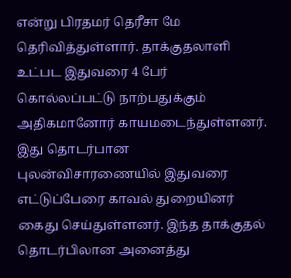என்று பிரதமர் தெரீசா மே தெரிவித்துள்ளார். தாக்குதலாளி உட்பட இதுவரை 4 பேர் கொல்லப்பட்டு நாற்பதுக்கும் அதிகமானோர் காயமடைந்துள்ளனர். இது தொடர்பான புலன்விசாரணையில் இதுவரை எட்டுப்பேரை காவல் துறையினர் கைது செய்துள்ளனர். இந்த தாக்குதல் தொடர்பிலான அனைத்து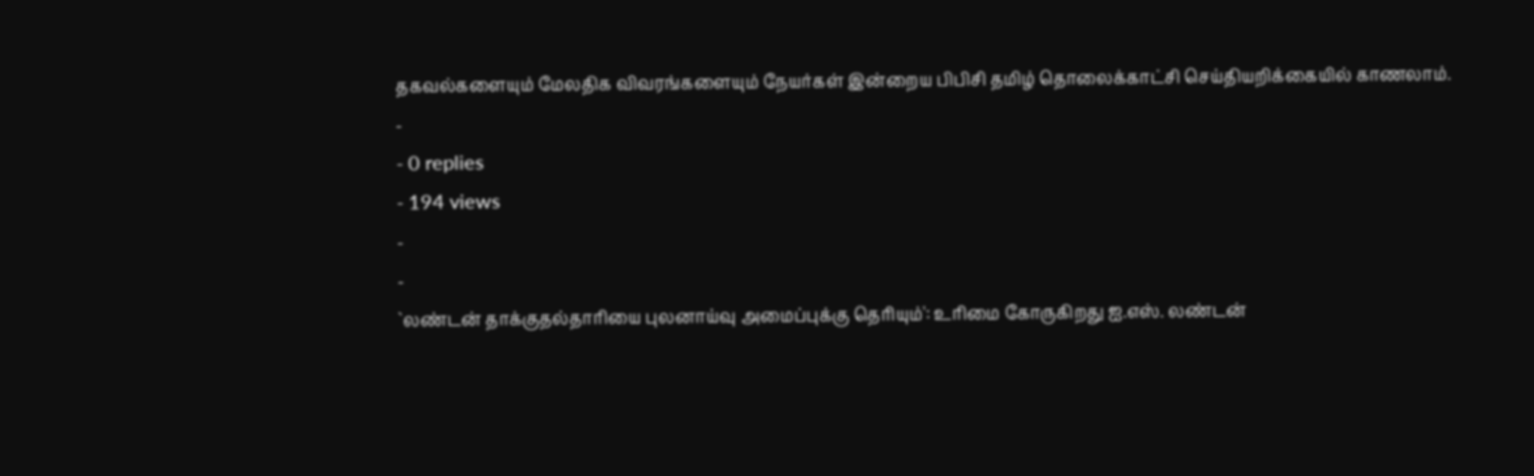தகவல்களையும் மேலதிக விவரங்களையும் நேயர்கள் இன்றைய பிபிசி தமிழ் தொலைக்காட்சி செய்தியறிக்கையில் காணலாம்.
-
- 0 replies
- 194 views
-
-
`லண்டன் தாக்குதல்தாரியை புலனாய்வு அமைப்புக்கு தெரியும்': உரிமை கோருகிறது ஐ.எஸ். லண்டன்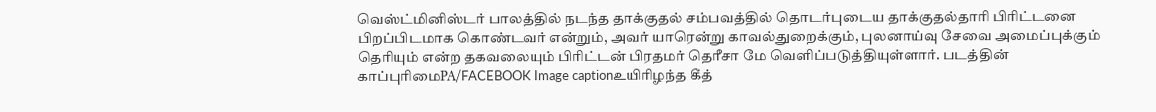வெஸ்ட்மினிஸ்டர் பாலத்தில் நடந்த தாக்குதல் சம்பவத்தில் தொடர்புடைய தாக்குதல்தாரி பிரிட்டனை பிறப்பிடமாக கொண்டவர் என்றும், அவர் யாரென்று காவல்துறைக்கும், புலனாய்வு சேவை அமைப்புக்கும் தெரியும் என்ற தகவலையும் பிரிட்டன் பிரதமர் தெரீசா மே வெளிப்படுத்தியுள்ளார். படத்தின் காப்புரிமைPA/FACEBOOK Image captionஉயிரிழந்த கீத்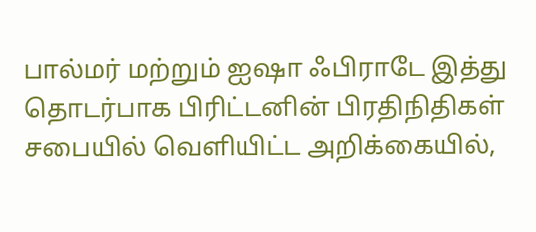பால்மர் மற்றும் ஐஷா ஃபிராடே இத்து தொடர்பாக பிரிட்டனின் பிரதிநிதிகள் சபையில் வெளியிட்ட அறிக்கையில்,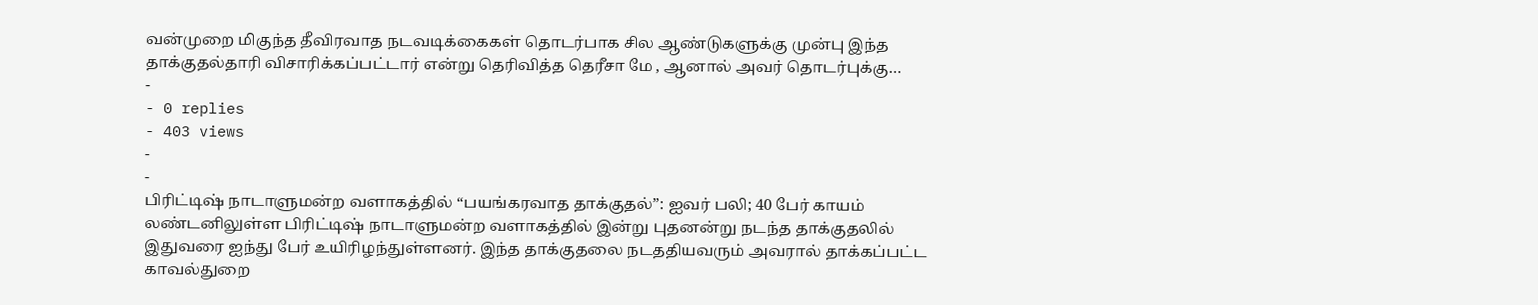வன்முறை மிகுந்த தீவிரவாத நடவடிக்கைகள் தொடர்பாக சில ஆண்டுகளுக்கு முன்பு இந்த தாக்குதல்தாரி விசாரிக்கப்பட்டார் என்று தெரிவித்த தெரீசா மே , ஆனால் அவர் தொடர்புக்கு…
-
- 0 replies
- 403 views
-
-
பிரிட்டிஷ் நாடாளுமன்ற வளாகத்தில் “பயங்கரவாத தாக்குதல்”: ஐவர் பலி; 40 பேர் காயம் லண்டனிலுள்ள பிரிட்டிஷ் நாடாளுமன்ற வளாகத்தில் இன்று புதனன்று நடந்த தாக்குதலில் இதுவரை ஐந்து பேர் உயிரிழந்துள்ளனர். இந்த தாக்குதலை நடததியவரும் அவரால் தாக்கப்பட்ட காவல்துறை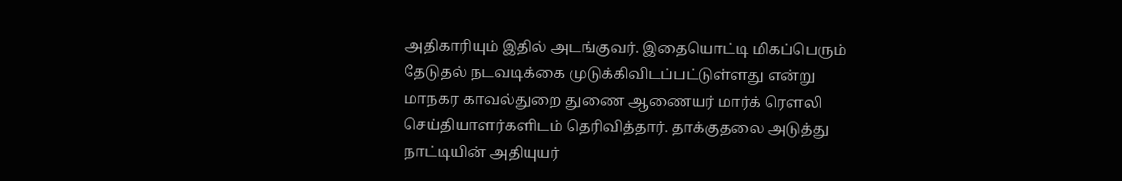அதிகாரியும் இதில் அடங்குவர். இதையொட்டி மிகப்பெரும் தேடுதல் நடவடிக்கை முடுக்கிவிடப்பட்டுள்ளது என்று மாநகர காவல்துறை துணை ஆணையர் மார்க் ரௌலி செய்தியாளர்களிடம் தெரிவித்தார். தாக்குதலை அடுத்து நாட்டியின் அதியுயர்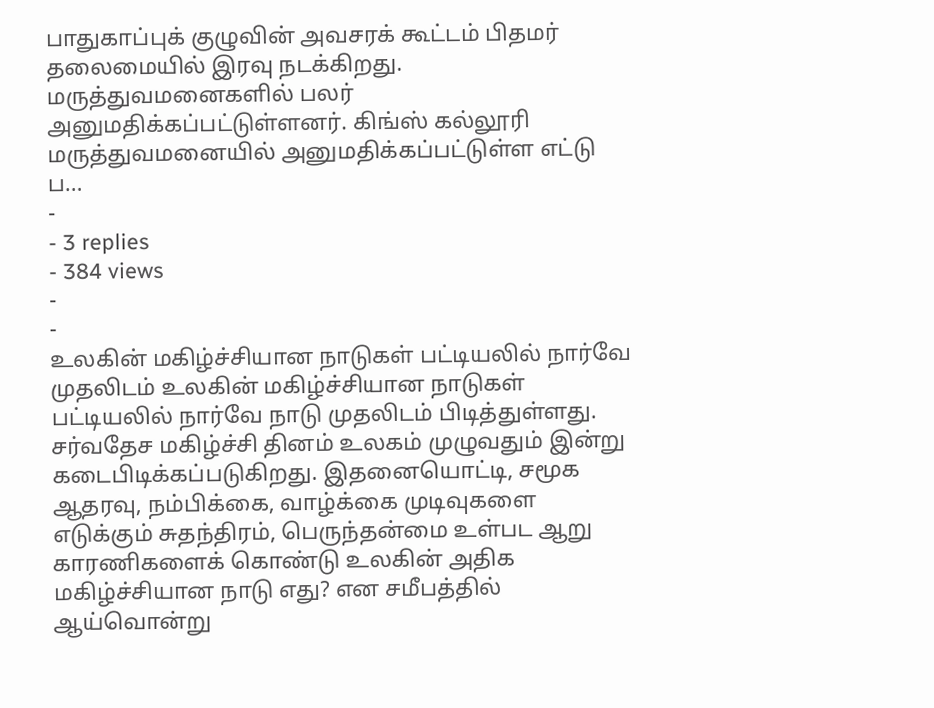பாதுகாப்புக் குழுவின் அவசரக் கூட்டம் பிதமர் தலைமையில் இரவு நடக்கிறது. மருத்துவமனைகளில் பலர் அனுமதிக்கப்பட்டுள்ளனர். கிங்ஸ் கல்லூரி மருத்துவமனையில் அனுமதிக்கப்பட்டுள்ள எட்டு ப…
-
- 3 replies
- 384 views
-
-
உலகின் மகிழ்ச்சியான நாடுகள் பட்டியலில் நார்வே முதலிடம் உலகின் மகிழ்ச்சியான நாடுகள் பட்டியலில் நார்வே நாடு முதலிடம் பிடித்துள்ளது. சர்வதேச மகிழ்ச்சி தினம் உலகம் முழுவதும் இன்று கடைபிடிக்கப்படுகிறது. இதனையொட்டி, சமூக ஆதரவு, நம்பிக்கை, வாழ்க்கை முடிவுகளை எடுக்கும் சுதந்திரம், பெருந்தன்மை உள்பட ஆறு காரணிகளைக் கொண்டு உலகின் அதிக மகிழ்ச்சியான நாடு எது? என சமீபத்தில் ஆய்வொன்று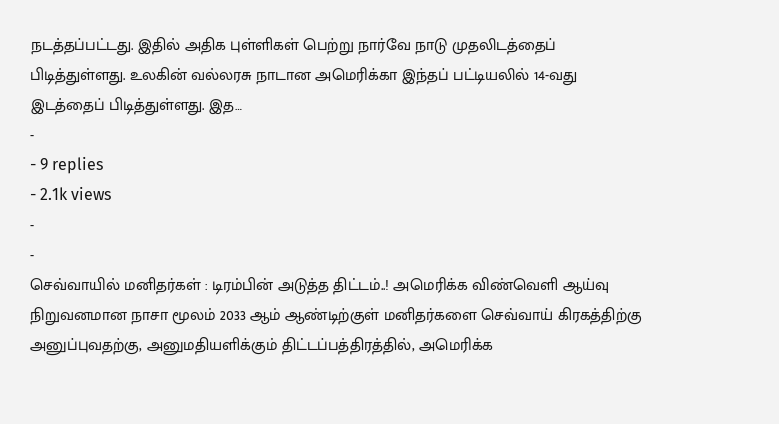நடத்தப்பட்டது. இதில் அதிக புள்ளிகள் பெற்று நார்வே நாடு முதலிடத்தைப் பிடித்துள்ளது. உலகின் வல்லரசு நாடான அமெரிக்கா இந்தப் பட்டியலில் 14-வது இடத்தைப் பிடித்துள்ளது. இத…
-
- 9 replies
- 2.1k views
-
-
செவ்வாயில் மனிதர்கள் : டிரம்பின் அடுத்த திட்டம்..! அமெரிக்க விண்வெளி ஆய்வு நிறுவனமான நாசா மூலம் 2033 ஆம் ஆண்டிற்குள் மனிதர்களை செவ்வாய் கிரகத்திற்கு அனுப்புவதற்கு, அனுமதியளிக்கும் திட்டப்பத்திரத்தில், அமெரிக்க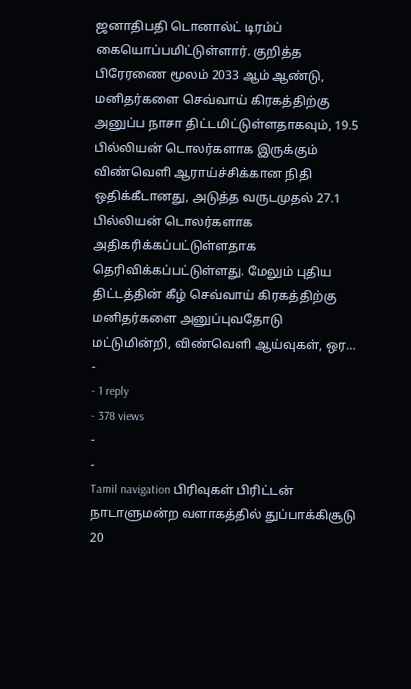ஜனாதிபதி டொனால்ட் டிரம்ப் கையொப்பமிட்டுள்ளார். குறித்த பிரேரணை மூலம் 2033 ஆம் ஆண்டு, மனிதர்களை செவ்வாய் கிரகத்திற்கு அனுப்ப நாசா திட்டமிட்டுள்ளதாகவும், 19.5 பில்லியன் டொலர்களாக இருக்கும் விண்வெளி ஆராய்ச்சிக்கான நிதி ஒதிக்கீடானது, அடுத்த வருடமுதல் 27.1 பில்லியன் டொலர்களாக அதிகரிக்கப்பட்டுள்ளதாக தெரிவிக்கப்பட்டுள்ளது. மேலும் புதிய திட்டத்தின் கீழ் செவ்வாய் கிரகத்திற்கு மனிதர்களை அனுப்புவதோடு மட்டுமின்றி, விண்வெளி ஆய்வுகள், ஒர…
-
- 1 reply
- 378 views
-
-
Tamil navigation பிரிவுகள் பிரிட்டன் நாடாளுமன்ற வளாகத்தில் துப்பாக்கிசூடு 20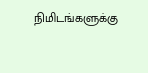நிமிடங்களுக்கு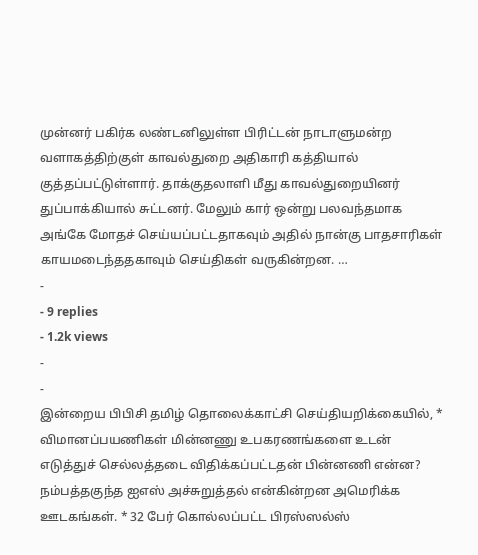முன்னர் பகிர்க லண்டனிலுள்ள பிரிட்டன் நாடாளுமன்ற வளாகத்திற்குள் காவல்துறை அதிகாரி கத்தியால் குத்தப்பட்டுள்ளார். தாக்குதலாளி மீது காவல்துறையினர் துப்பாக்கியால் சுட்டனர். மேலும் கார் ஒன்று பலவந்தமாக அங்கே மோதச் செய்யப்பட்டதாகவும் அதில் நான்கு பாதசாரிகள் காயமடைந்ததகாவும் செய்திகள் வருகின்றன. …
-
- 9 replies
- 1.2k views
-
-
இன்றைய பிபிசி தமிழ் தொலைக்காட்சி செய்தியறிக்கையில், * விமானப்பயணிகள் மின்னணு உபகரணங்களை உடன் எடுத்துச் செல்லத்தடை விதிக்கப்பட்டதன் பின்னணி என்ன? நம்பத்தகுந்த ஐஎஸ் அச்சுறுத்தல் என்கின்றன அமெரிக்க ஊடகங்கள். * 32 பேர் கொல்லப்பட்ட பிரஸ்ஸல்ஸ்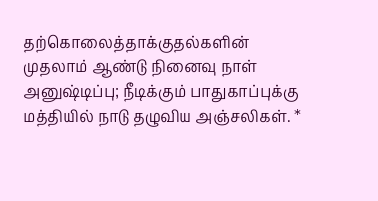தற்கொலைத்தாக்குதல்களின் முதலாம் ஆண்டு நினைவு நாள் அனுஷ்டிப்பு; நீடிக்கும் பாதுகாப்புக்கு மத்தியில் நாடு தழுவிய அஞ்சலிகள். *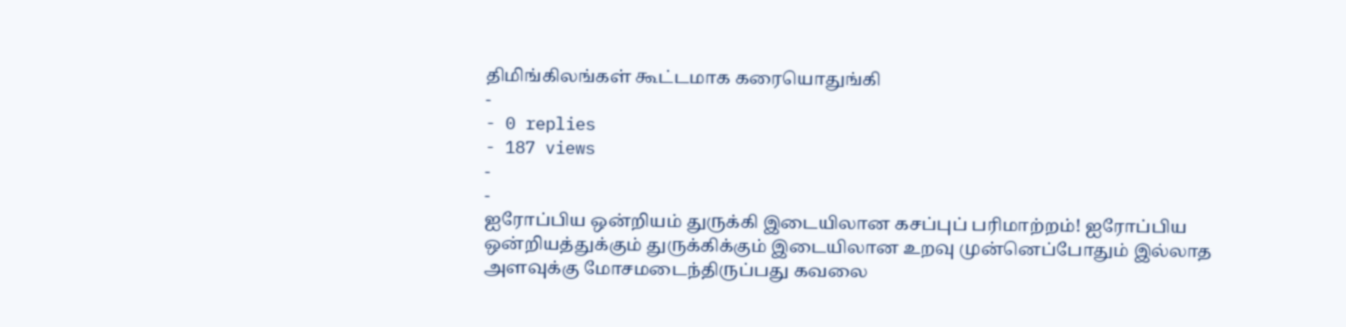திமிங்கிலங்கள் கூட்டமாக கரையொதுங்கி
-
- 0 replies
- 187 views
-
-
ஐரோப்பிய ஒன்றியம் துருக்கி இடையிலான கசப்புப் பரிமாற்றம்! ஐரோப்பிய ஒன்றியத்துக்கும் துருக்கிக்கும் இடையிலான உறவு முன்னெப்போதும் இல்லாத அளவுக்கு மோசமடைந்திருப்பது கவலை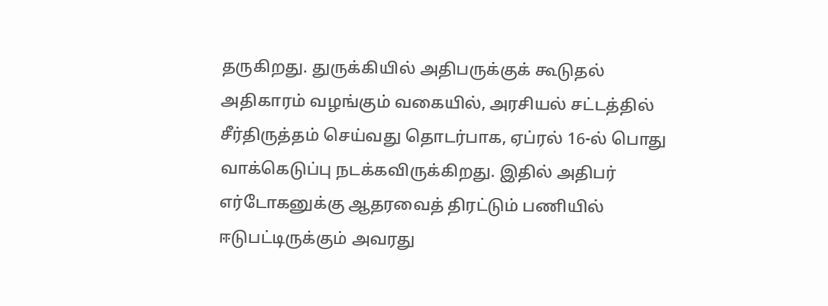தருகிறது. துருக்கியில் அதிபருக்குக் கூடுதல் அதிகாரம் வழங்கும் வகையில், அரசியல் சட்டத்தில் சீர்திருத்தம் செய்வது தொடர்பாக, ஏப்ரல் 16-ல் பொது வாக்கெடுப்பு நடக்கவிருக்கிறது. இதில் அதிபர் எர்டோகனுக்கு ஆதரவைத் திரட்டும் பணியில் ஈடுபட்டிருக்கும் அவரது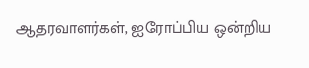ஆதரவாளர்கள், ஐரோப்பிய ஒன்றிய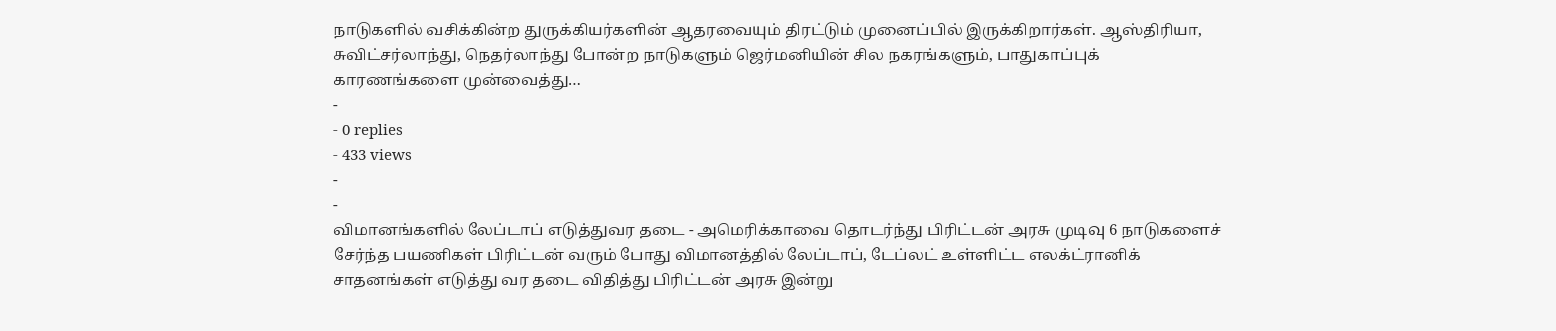நாடுகளில் வசிக்கின்ற துருக்கியர்களின் ஆதரவையும் திரட்டும் முனைப்பில் இருக்கிறார்கள். ஆஸ்திரியா, சுவிட்சர்லாந்து, நெதர்லாந்து போன்ற நாடுகளும் ஜெர்மனியின் சில நகரங்களும், பாதுகாப்புக் காரணங்களை முன்வைத்து…
-
- 0 replies
- 433 views
-
-
விமானங்களில் லேப்டாப் எடுத்துவர தடை - அமெரிக்காவை தொடர்ந்து பிரிட்டன் அரசு முடிவு 6 நாடுகளைச் சேர்ந்த பயணிகள் பிரிட்டன் வரும் போது விமானத்தில் லேப்டாப், டேப்லட் உள்ளிட்ட எலக்ட்ரானிக் சாதனங்கள் எடுத்து வர தடை விதித்து பிரிட்டன் அரசு இன்று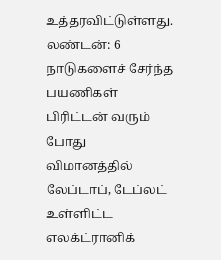உத்தரவிட்டுள்ளது. லண்டன்: 6 நாடுகளைச் சேர்ந்த பயணிகள் பிரிட்டன் வரும் போது விமானத்தில் லேப்டாப், டேப்லட் உள்ளிட்ட எலக்ட்ரானிக்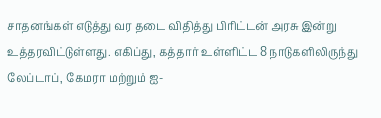சாதனங்கள் எடுத்து வர தடை விதித்து பிரிட்டன் அரசு இன்று உத்தரவிட்டுள்ளது. எகிப்து, கத்தார் உள்ளிட்ட 8 நாடுகளிலிருந்து லேப்டாப், கேமரா மற்றும் ஐ-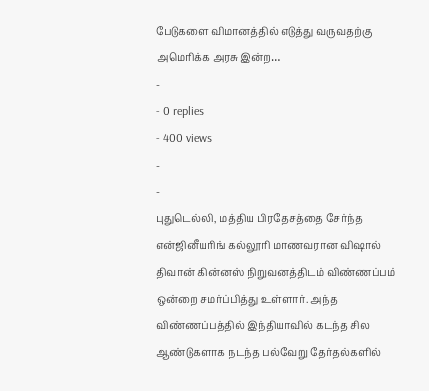பேடுகளை விமானத்தில் எடுத்து வருவதற்கு அமெரிக்க அரசு இன்ற…
-
- 0 replies
- 400 views
-
-
புதுடெல்லி, மத்திய பிரதேசத்தை சேர்ந்த என்ஜினீயரிங் கல்லூரி மாணவரான விஷால் திவான் கின்னஸ் நிறுவனத்திடம் விண்ணப்பம் ஒன்றை சமர்ப்பித்து உள்ளார். அந்த விண்ணப்பத்தில் இந்தியாவில் கடந்த சில ஆண்டுகளாக நடந்த பல்வேறு தேர்தல்களில்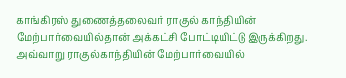காங்கிரஸ் துணைத்தலைவர் ராகுல் காந்தியின் மேற்பார்வையில்தான் அக்கட்சி போட்டியிட்டு இருக்கிறது. அவ்வாறு ராகுல்காந்தியின் மேற்பார்வையில்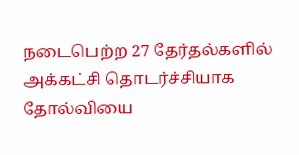நடைபெற்ற 27 தேர்தல்களில் அக்கட்சி தொடர்ச்சியாக தோல்வியை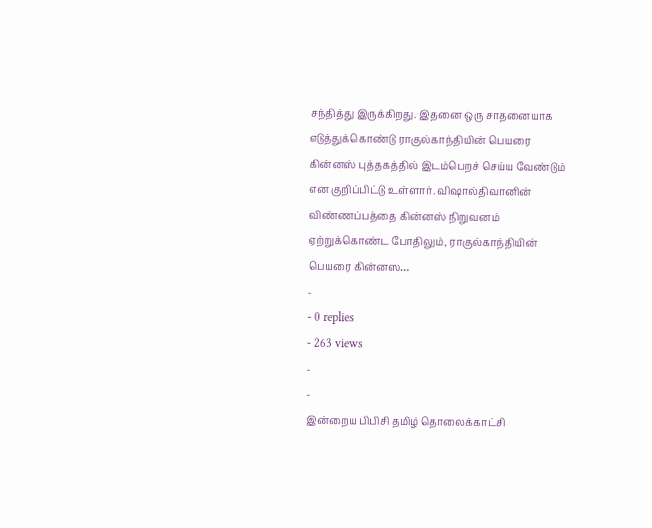சந்தித்து இருக்கிறது. இதனை ஒரு சாதனையாக எடுத்துக்கொண்டு ராகுல்காந்தியின் பெயரை கின்னஸ் புத்தகத்தில் இடம்பெறச் செய்ய வேண்டும் என குறிப்பிட்டு உள்ளார். விஷால்திவானின் விண்ணப்பத்தை கின்னஸ் நிறுவனம் ஏற்றுக்கொண்ட போதிலும், ராகுல்காந்தியின் பெயரை கின்னஸ…
-
- 0 replies
- 263 views
-
-
இன்றைய பிபிசி தமிழ் தொலைக்காட்சி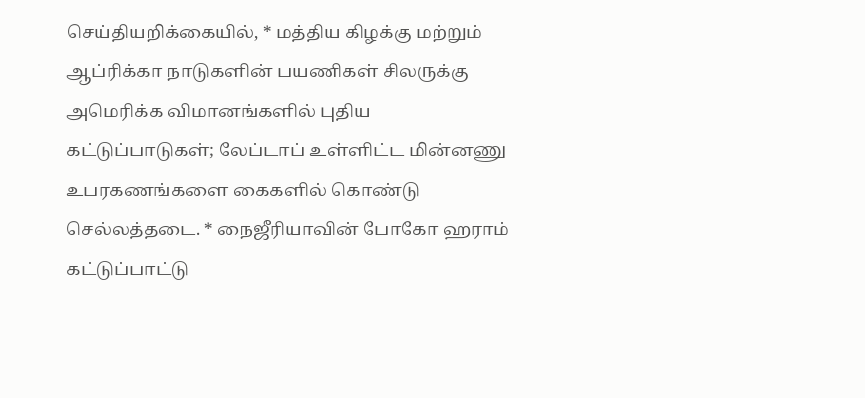செய்தியறிக்கையில், * மத்திய கிழக்கு மற்றும் ஆப்ரிக்கா நாடுகளின் பயணிகள் சிலருக்கு அமெரிக்க விமானங்களில் புதிய கட்டுப்பாடுகள்; லேப்டாப் உள்ளிட்ட மின்னணு உபரகணங்களை கைகளில் கொண்டு செல்லத்தடை. * நைஜீரியாவின் போகோ ஹராம் கட்டுப்பாட்டு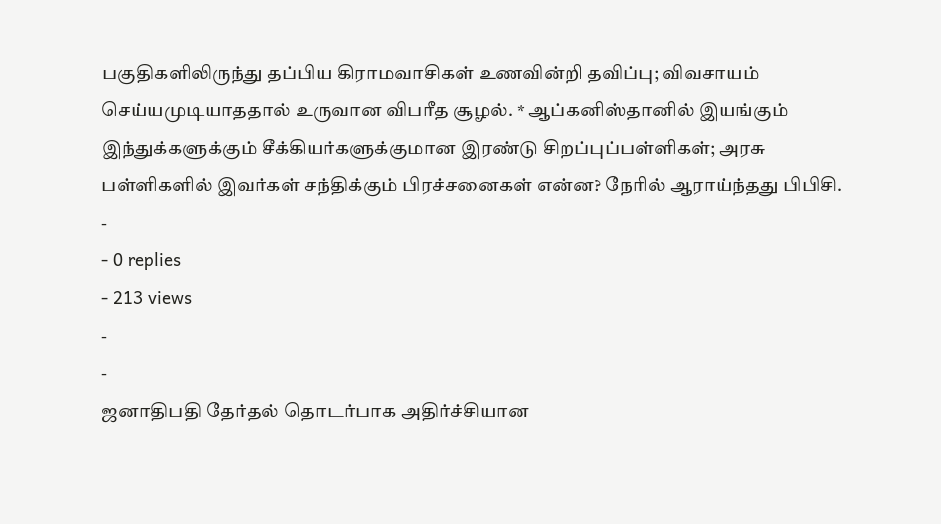பகுதிகளிலிருந்து தப்பிய கிராமவாசிகள் உணவின்றி தவிப்பு; விவசாயம் செய்யமுடியாததால் உருவான விபரீத சூழல். * ஆப்கனிஸ்தானில் இயங்கும் இந்துக்களுக்கும் சீக்கியர்களுக்குமான இரண்டு சிறப்புப்பள்ளிகள்; அரசு பள்ளிகளில் இவர்கள் சந்திக்கும் பிரச்சனைகள் என்ன? நேரில் ஆராய்ந்தது பிபிசி.
-
- 0 replies
- 213 views
-
-
ஜனாதிபதி தேர்தல் தொடர்பாக அதிர்ச்சியான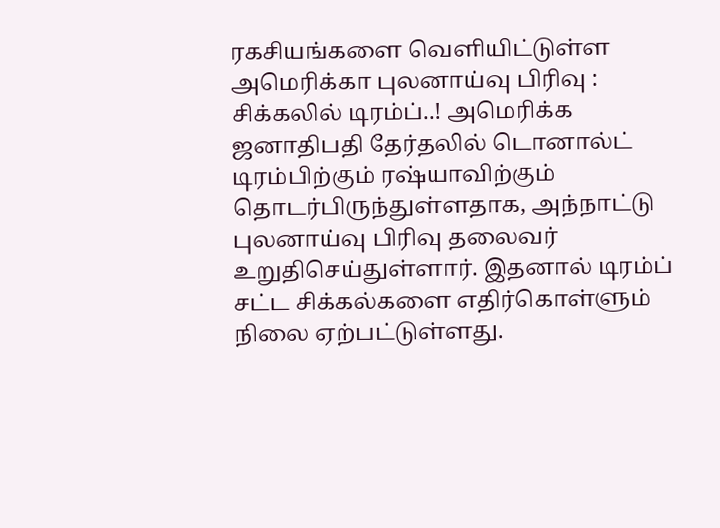ரகசியங்களை வெளியிட்டுள்ள அமெரிக்கா புலனாய்வு பிரிவு : சிக்கலில் டிரம்ப்..! அமெரிக்க ஜனாதிபதி தேர்தலில் டொனால்ட் டிரம்பிற்கும் ரஷ்யாவிற்கும் தொடர்பிருந்துள்ளதாக, அந்நாட்டு புலனாய்வு பிரிவு தலைவர் உறுதிசெய்துள்ளார். இதனால் டிரம்ப் சட்ட சிக்கல்களை எதிர்கொள்ளும் நிலை ஏற்பட்டுள்ளது.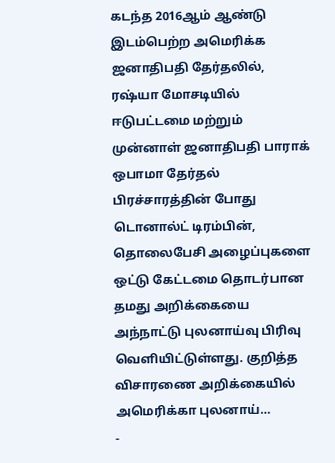கடந்த 2016ஆம் ஆண்டு இடம்பெற்ற அமெரிக்க ஜனாதிபதி தேர்தலில், ரஷ்யா மோசடியில் ஈடுபட்டமை மற்றும் முன்னாள் ஜனாதிபதி பாராக் ஒபாமா தேர்தல் பிரச்சாரத்தின் போது டொனால்ட் டிரம்பின், தொலைபேசி அழைப்புகளை ஒட்டு கேட்டமை தொடர்பான தமது அறிக்கையை அந்நாட்டு புலனாய்வு பிரிவு வெளியிட்டுள்ளது. குறித்த விசாரணை அறிக்கையில் அமெரிக்கா புலனாய்…
-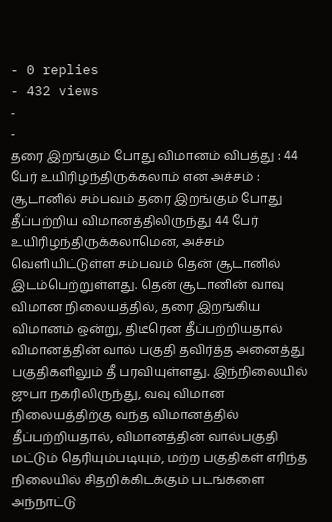- 0 replies
- 432 views
-
-
தரை இறங்கும் போது விமானம் விபத்து : 44 பேர் உயிரிழந்திருக்கலாம் என அச்சம் : சூடானில் சம்பவம் தரை இறங்கும் போது தீப்பற்றிய விமானத்திலிருந்து 44 பேர் உயிரிழந்திருக்கலாமென, அச்சம் வெளியிட்டுள்ள சம்பவம் தென் சூடானில் இடம்பெற்றுள்ளது. தென் சூடானின் வாவு விமான நிலையத்தில், தரை இறங்கிய விமானம் ஒன்று, திடீரென தீப்பற்றியதால் விமானத்தின் வால் பகுதி தவிர்த்த அனைத்து பகுதிகளிலும் தீ பரவியுள்ளது. இந்நிலையில் ஜுபா நகரிலிருந்து, வவு விமான நிலையத்திற்கு வந்த விமானத்தில் தீப்பற்றியதால், விமானத்தின் வால்பகுதி மட்டும் தெரியும்படியும், மற்ற பகுதிகள் எரிந்த நிலையில் சிதறிக்கிடக்கும் படங்களை அந்நாட்டு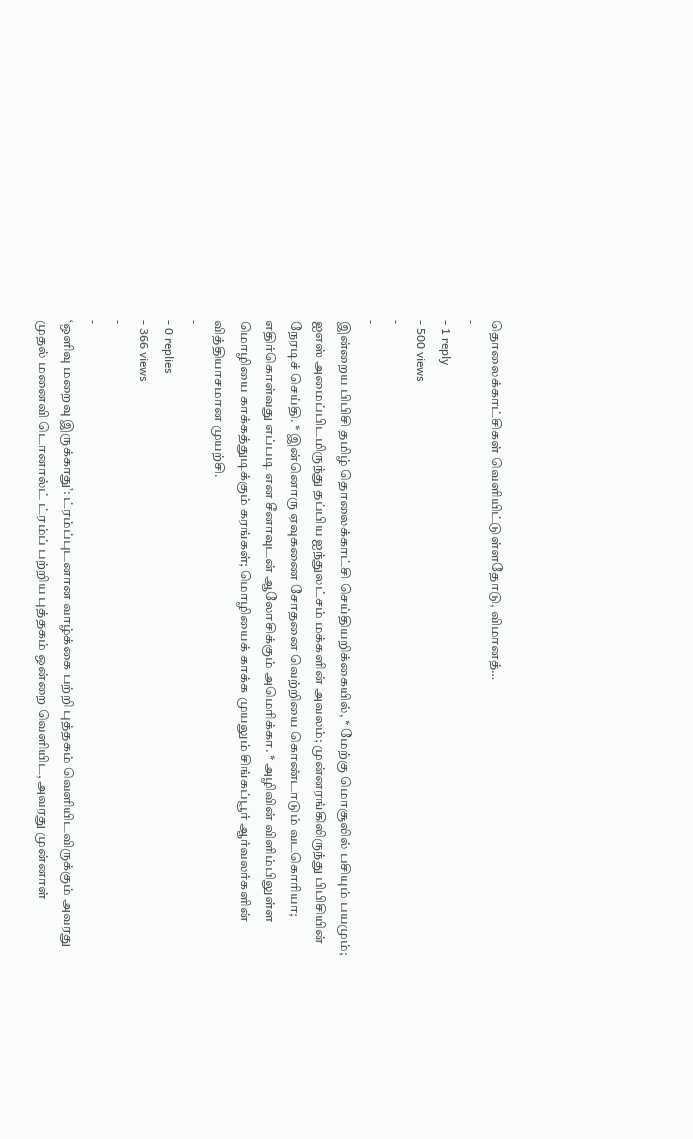தொலைக்காட்சிகள் வெளியிட்டுள்ளதோடு, விமானத்…
-
- 1 reply
- 500 views
-
-
இன்றைய பிபிசி தமிழ் தொலைக்காட்சி செய்தியறிக்கையில், * மேற்கு மொசூலில் பசியும் பயமும்; ஐஎஸ் அமைப்பிடமிருந்து தப்பிய ஐந்துலட்சம் மக்களின் அவலம்; முன்னரங்கிலிருந்து பிபிசியின் நேரடிச் செய்தி. * இன்னொரு ஏவுகணை சோதனை வெற்றியை கொண்டாடும் வடகொரியா; எதிர்கொள்வது எப்படி என சீனாவுடன் ஆலோசிக்கும் அமெரிக்கா. * அழிவின் விளிம்பிலுள்ள மொழியை காக்கத்துடிக்கும் கரங்கள்; மொழியைக் காக்க முயலும் சிங்கப்பூர் ஆர்வலர்களின் வித்தியாசமான முயற்சி.
-
- 0 replies
- 366 views
-
-
‘ஒளிவு மறைவு இருக்காது’: ட்ரம்ப்புடனான வாழ்க்கை பற்றி புத்தகம் வெளியிடவிருக்கும் அவரது முதல் மனைவி டொனால்ட் ட்ரம்ப் பற்றிய புத்தகம் ஒன்றை வெளியிட, அவரது முன்னாள்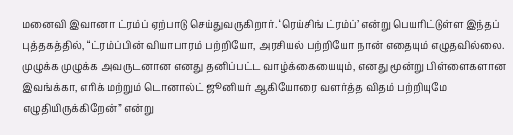மனைவி இவானா ட்ரம்ப் ஏற்பாடு செய்துவருகிறார். ‘ரெய்சிங் ட்ரம்ப்’ என்று பெயரிட்டுள்ள இந்தப் புத்தகத்தில், “ட்ரம்ப்பின் வியாபாரம் பற்றியோ, அரசியல் பற்றியோ நான் எதையும் எழுதவில்லை. முழுக்க முழுக்க அவருடனான எனது தனிப்பட்ட வாழ்க்கையையும், எனது மூன்று பிள்ளைகளான இவங்க்கா, எரிக் மற்றும் டொனால்ட் ஜூனியர் ஆகியோரை வளர்த்த விதம் பற்றியுமே எழுதியிருக்கிறேன்” என்று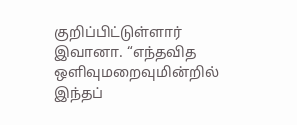குறிப்பிட்டுள்ளார் இவானா. “எந்தவித ஒளிவுமறைவுமின்றில் இந்தப்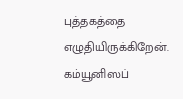புத்தகத்தை எழுதியிருக்கிறேன். கம்யூனிஸப்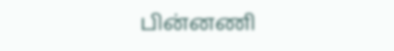பின்னணி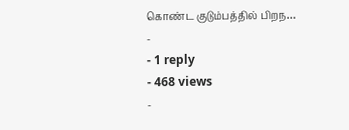கொண்ட குடும்பத்தில் பிறந…
-
- 1 reply
- 468 views
-